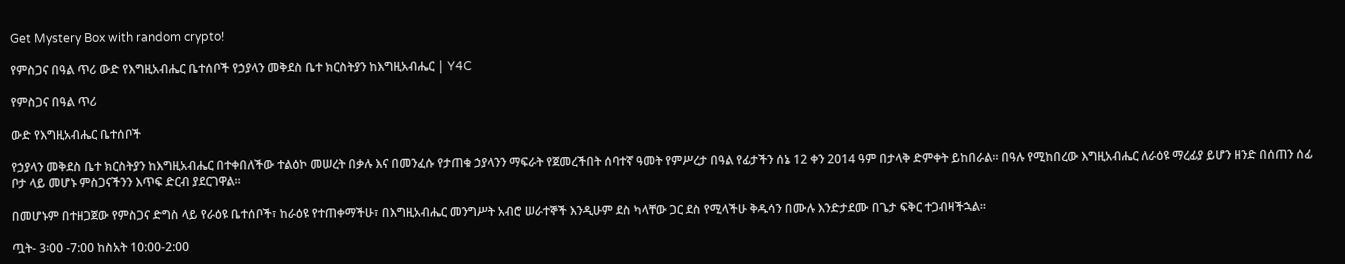Get Mystery Box with random crypto!

የምስጋና በዓል ጥሪ ውድ የእግዚአብሔር ቤተሰቦች የኃያላን መቅደስ ቤተ ክርስትያን ከእግዚአብሔር | Y4C

የምስጋና በዓል ጥሪ

ውድ የእግዚአብሔር ቤተሰቦች

የኃያላን መቅደስ ቤተ ክርስትያን ከእግዚአብሔር በተቀበለችው ተልዕኮ መሠረት በቃሉ እና በመንፈሱ የታጠቁ ኃያላንን ማፍራት የጀመረችበት ሰባተኛ ዓመት የምሥረታ በዓል የፊታችን ሰኔ 12 ቀን 2014 ዓም በታላቅ ድምቀት ይከበራል። በዓሉ የሚከበረው እግዚአብሔር ለራዕዩ ማረፊያ ይሆን ዘንድ በሰጠን ሰፊ ቦታ ላይ መሆኑ ምስጋናችንን እጥፍ ድርብ ያደርገዋል።

በመሆኑም በተዘጋጀው የምስጋና ድግስ ላይ የራዕዩ ቤተሰቦች፣ ከራዕዩ የተጠቀማችሁ፣ በእግዚአብሔር መንግሥት አብሮ ሠራተኞች እንዲሁም ደስ ካላቸው ጋር ደስ የሚላችሁ ቅዱሳን በሙሉ እንድታደሙ በጌታ ፍቅር ተጋብዛችኋል።

ጧት- 3፡00 -7:00 ከስአት 10:00-2:00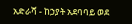አድራሻ - ከኃያት አደባባይ ወደ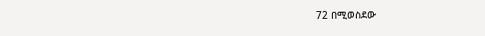72 በሚወስደው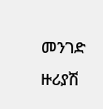መንገድ ዙሪያሽ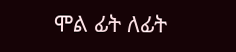ሞል ፊት ለፊት